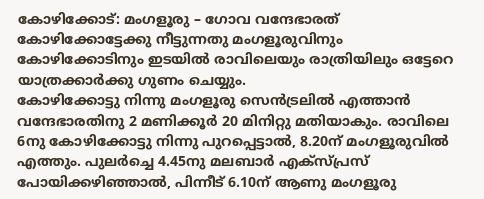കോഴിക്കോട്: മംഗളൂരു – ഗോവ വന്ദേഭാരത് കോഴിക്കോട്ടേക്കു നീട്ടുന്നതു മംഗളൂരുവിനും കോഴിക്കോടിനും ഇടയിൽ രാവിലെയും രാത്രിയിലും ഒട്ടേറെ യാത്രക്കാർക്കു ഗുണം ചെയ്യും.
കോഴിക്കോട്ടു നിന്നു മംഗളൂരു സെൻട്രലിൽ എത്താൻ വന്ദേഭാരതിനു 2 മണിക്കൂർ 20 മിനിറ്റു മതിയാകും. രാവിലെ 6നു കോഴിക്കോട്ടു നിന്നു പുറപ്പെട്ടാൽ, 8.20ന് മംഗളൂരുവിൽ എത്തും. പുലർച്ചെ 4.45നു മലബാർ എക്സ്പ്രസ് പോയിക്കഴിഞ്ഞാൽ, പിന്നീട് 6.10ന് ആണു മംഗളൂരു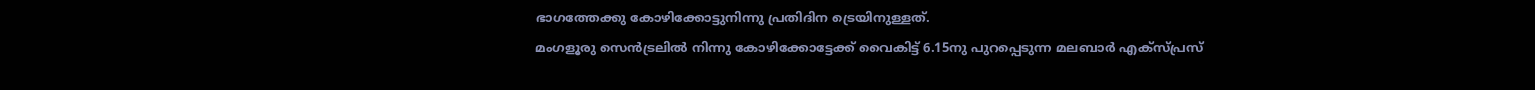ഭാഗത്തേക്കു കോഴിക്കോട്ടുനിന്നു പ്രതിദിന ട്രെയിനുള്ളത്.
മംഗളൂരു സെൻട്രലിൽ നിന്നു കോഴിക്കോട്ടേക്ക് വൈകിട്ട് 6.15നു പുറപ്പെടുന്ന മലബാർ എക്സ്പ്രസ്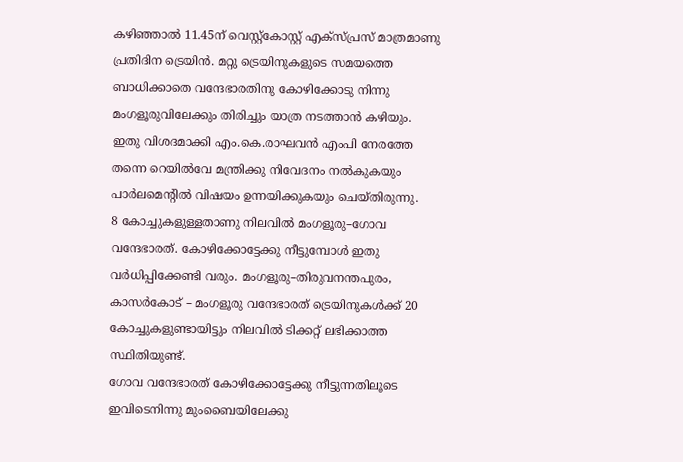കഴിഞ്ഞാൽ 11.45ന് വെസ്റ്റ്കോസ്റ്റ് എക്സ്പ്രസ് മാത്രമാണു പ്രതിദിന ട്രെയിൻ. മറ്റു ട്രെയിനുകളുടെ സമയത്തെ ബാധിക്കാതെ വന്ദേഭാരതിനു കോഴിക്കോടു നിന്നു മംഗളൂരുവിലേക്കും തിരിച്ചും യാത്ര നടത്താൻ കഴിയും.
ഇതു വിശദമാക്കി എം.കെ.രാഘവൻ എംപി നേരത്തേ തന്നെ റെയിൽവേ മന്ത്രിക്കു നിവേദനം നൽകുകയും പാർലമെന്റിൽ വിഷയം ഉന്നയിക്കുകയും ചെയ്തിരുന്നു.
8 കോച്ചുകളുള്ളതാണു നിലവിൽ മംഗളൂരു–ഗോവ വന്ദേഭാരത്. കോഴിക്കോട്ടേക്കു നീട്ടുമ്പോൾ ഇതു വർധിപ്പിക്കേണ്ടി വരും. മംഗളൂരു–തിരുവനന്തപുരം, കാസർകോട് – മംഗളൂരു വന്ദേഭാരത് ട്രെയിനുകൾക്ക് 20 കോച്ചുകളുണ്ടായിട്ടും നിലവിൽ ടിക്കറ്റ് ലഭിക്കാത്ത സ്ഥിതിയുണ്ട്.
ഗോവ വന്ദേഭാരത് കോഴിക്കോട്ടേക്കു നീട്ടുന്നതിലൂടെ ഇവിടെനിന്നു മുംബൈയിലേക്കു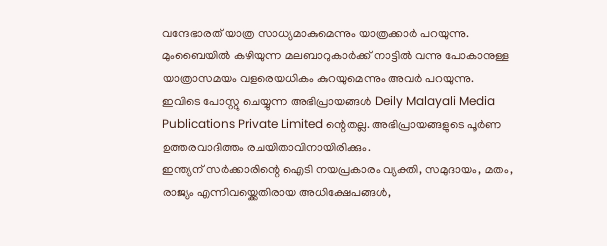വന്ദേഭാരത് യാത്ര സാധ്യമാകുമെന്നും യാത്രക്കാർ പറയുന്നു. മുംബൈയിൽ കഴിയുന്ന മലബാറുകാർക്ക് നാട്ടിൽ വന്നു പോകാനുള്ള യാത്രാസമയം വളരെയധികം കുറയുമെന്നും അവർ പറയുന്നു.
ഇവിടെ പോസ്റ്റു ചെയ്യുന്ന അഭിപ്രായങ്ങൾ Deily Malayali Media Publications Private Limited ന്റെതല്ല. അഭിപ്രായങ്ങളുടെ പൂർണ ഉത്തരവാദിത്തം രചയിതാവിനായിരിക്കും.
ഇന്ത്യന് സർക്കാരിന്റെ ഐടി നയപ്രകാരം വ്യക്തി, സമുദായം, മതം, രാജ്യം എന്നിവയ്ക്കെതിരായ അധിക്ഷേപങ്ങൾ,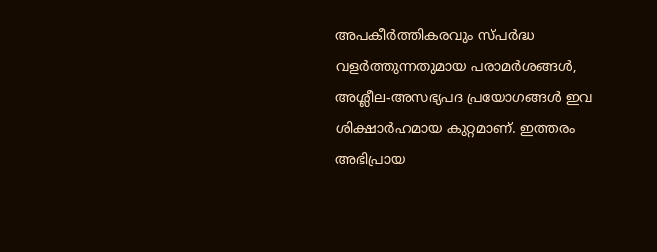അപകീർത്തികരവും സ്പർദ്ധ വളർത്തുന്നതുമായ പരാമർശങ്ങൾ, അശ്ലീല-അസഭ്യപദ പ്രയോഗങ്ങൾ ഇവ ശിക്ഷാർഹമായ കുറ്റമാണ്. ഇത്തരം അഭിപ്രായ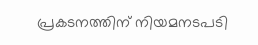പ്രകടനത്തിന് നിയമനടപടി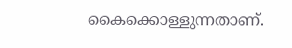കൈക്കൊള്ളുന്നതാണ്.